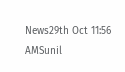News29th Oct 11:56 AMSunil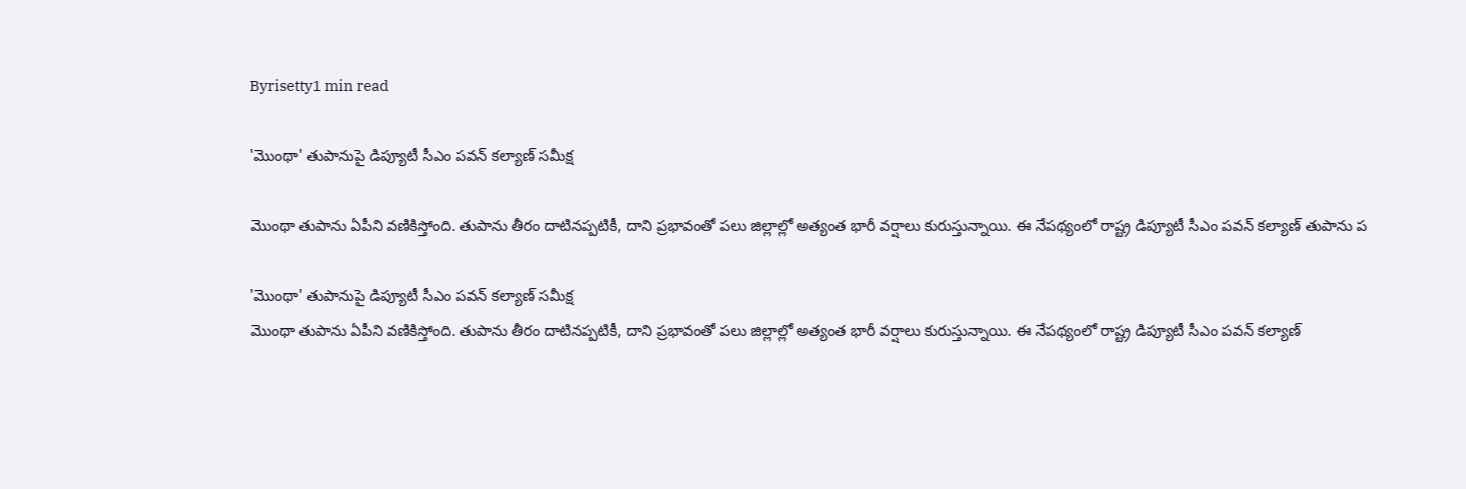Byrisetty1 min read

'మొంథా' తుపానుపై డిప్యూటీ సీఎం పవన్ కల్యాణ్ సమీక్ష

మొంథా తుపాను ఏపీని వణికిస్తోంది. తుపాను తీరం దాటినప్పటికీ, దాని ప్రభావంతో పలు జిల్లాల్లో అత్యంత భారీ వర్షాలు కురుస్తున్నాయి. ఈ నేపథ్యంలో రాష్ట్ర డిప్యూటీ సీఎం పవన్ కల్యాణ్ తుపాను ప

'మొంథా' తుపానుపై డిప్యూటీ సీఎం పవన్ కల్యాణ్ సమీక్ష
మొంథా తుపాను ఏపీని వణికిస్తోంది. తుపాను తీరం దాటినప్పటికీ, దాని ప్రభావంతో పలు జిల్లాల్లో అత్యంత భారీ వర్షాలు కురుస్తున్నాయి. ఈ నేపథ్యంలో రాష్ట్ర డిప్యూటీ సీఎం పవన్ కల్యాణ్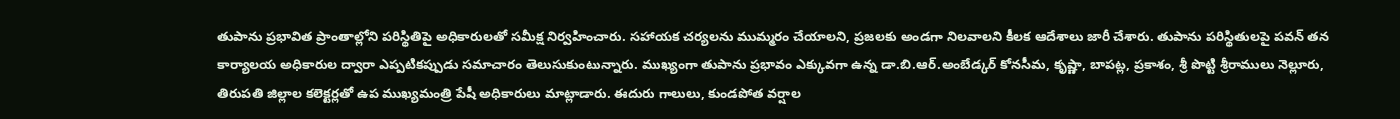తుపాను ప్రభావిత ప్రాంతాల్లోని పరిస్థితిపై అధికారులతో సమీక్ష నిర్వహించారు. సహాయక చర్యలను ముమ్మరం చేయాలని, ప్రజలకు అండగా నిలవాలని కీలక ఆదేశాలు జారీ చేశారు. తుపాను పరిస్థితులపై పవన్ తన కార్యాలయ అధికారుల ద్వారా ఎప్పటికప్పుడు సమాచారం తెలుసుకుంటున్నారు. ముఖ్యంగా తుపాను ప్రభావం ఎక్కువగా ఉన్న డా.బి.ఆర్.అంబేడ్కర్ కోనసీమ, కృష్ణా, బాపట్ల, ప్రకాశం, శ్రీ పొట్టి శ్రీరాములు నెల్లూరు, తిరుపతి జిల్లాల కలెక్టర్లతో ఉప ముఖ్యమంత్రి పేషీ అధికారులు మాట్లాడారు. ఈదురు గాలులు, కుండపోత వర్షాల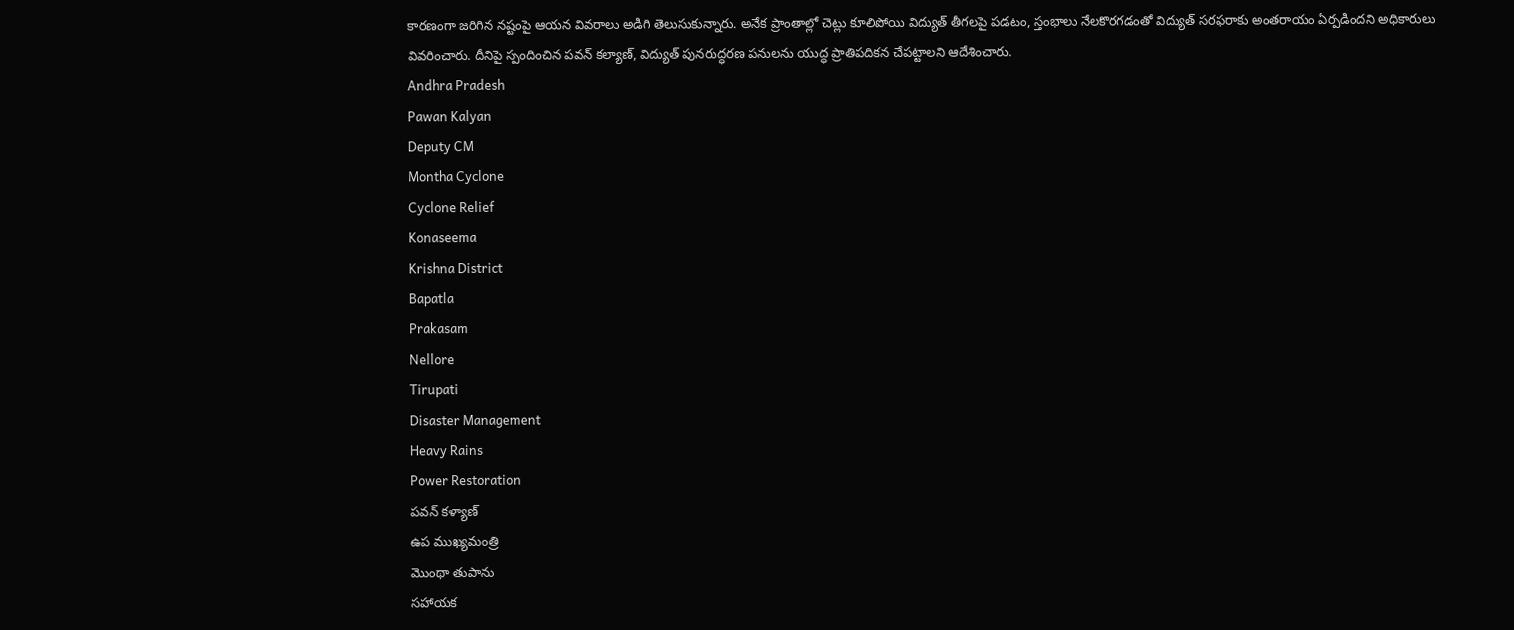కారణంగా జరిగిన నష్టంపై ఆయన వివరాలు అడిగి తెలుసుకున్నారు. అనేక ప్రాంతాల్లో చెట్లు కూలిపోయి విద్యుత్ తీగలపై పడటం, స్తంభాలు నేలకొరగడంతో విద్యుత్ సరఫరాకు అంతరాయం ఏర్పడిందని అధికారులు వివరించారు. దీనిపై స్పందించిన పవన్ కల్యాణ్, విద్యుత్ పునరుద్ధరణ పనులను యుద్ధ ప్రాతిపదికన చేపట్టాలని ఆదేశించారు.
Andhra Pradesh
Pawan Kalyan
Deputy CM
Montha Cyclone
Cyclone Relief
Konaseema
Krishna District
Bapatla
Prakasam
Nellore
Tirupati
Disaster Management
Heavy Rains
Power Restoration
పవన్ కళ్యాణ్
ఉప ముఖ్యమంత్రి
మొంథా తుపాను
సహాయక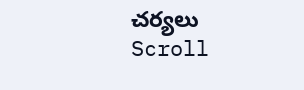చర్యలు
Scroll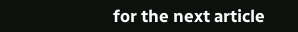for the next article